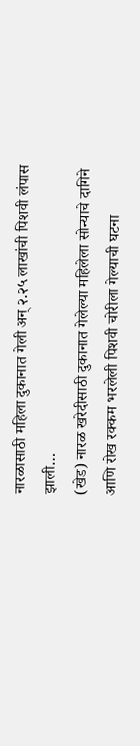नारळासाठी महिला दुकानात गेली अन् २.२५ लाखांची पिशवी लंपास झाली…
(खेड) नारळ खरेदीसाठी दुकानात गेलेल्या महिलेला सोन्याचे दागिने आणि रोख रक्कम भरलेली पिशवी चोरीला गेल्याची घटना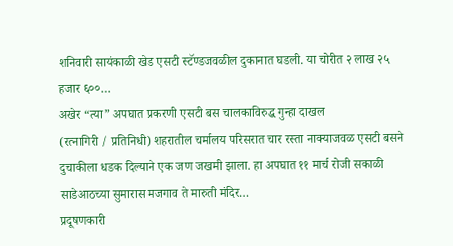शनिवारी सायंकाळी खेड एसटी स्टॅण्डजवळील दुकानात घडली. या चोरीत २ लाख २५ हजार ६००…
अखेर “त्या” अपघात प्रकरणी एसटी बस चालकाविरुद्ध गुन्हा दाखल
(रत्नागिरी / प्रतिनिधी) शहरातील चर्मालय परिसरात चार रस्ता नाक्याजवळ एसटी बसने दुचाकीला धडक दिल्याने एक जण जखमी झाला. हा अपघात ११ मार्च रोजी सकाळी साडेआठच्या सुमारास मजगाव ते मारुती मंदिर…
प्रदूषणकारी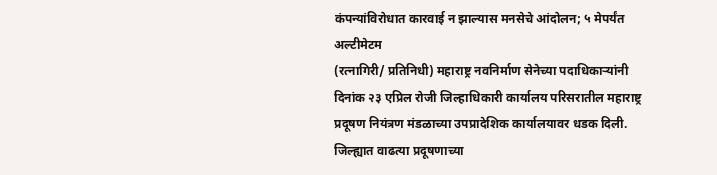कंपन्यांविरोधात कारवाई न झाल्यास मनसेचे आंदोलन; ५ मेपर्यंत अल्टीमेटम
(रत्नागिरी/ प्रतिनिधी) महाराष्ट्र नवनिर्माण सेनेच्या पदाधिकाऱ्यांनी दिनांक २३ एप्रिल रोजी जिल्हाधिकारी कार्यालय परिसरातील महाराष्ट्र प्रदूषण नियंत्रण मंडळाच्या उपप्रादेशिक कार्यालयावर धडक दिली. जिल्ह्यात वाढत्या प्रदूषणाच्या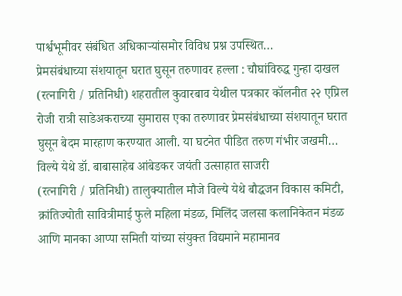पार्श्वभूमीवर संबंधित अधिकाऱ्यांसमोर विविध प्रश्न उपस्थित…
प्रेमसंबंधाच्या संशयातून घरात घुसून तरुणावर हल्ला : चौघांविरुद्ध गुन्हा दाखल
(रत्नागिरी / प्रतिनिधी) शहरातील कुवारबाव येथील पत्रकार कॉलनीत २२ एप्रिल रोजी रात्री साडेअकराच्या सुमारास एका तरुणावर प्रेमसंबंधाच्या संशयातून घरात घुसून बेदम मारहाण करण्यात आली. या घटनेत पीडित तरुण गंभीर जखमी…
विल्ये येथे डॉ. बाबासाहेब आंबेडकर जयंती उत्साहात साजरी
(रत्नागिरी / प्रतिनिधी) तालुक्यातील मौजे विल्ये येथे बौद्धजन विकास कमिटी, क्रांतिज्योती सावित्रीमाई फुले महिला मंडळ, मिलिंद जलसा कलानिकेतन मंडळ आणि मानका आप्पा समिती यांच्या संयुक्त विद्यमाने महामानव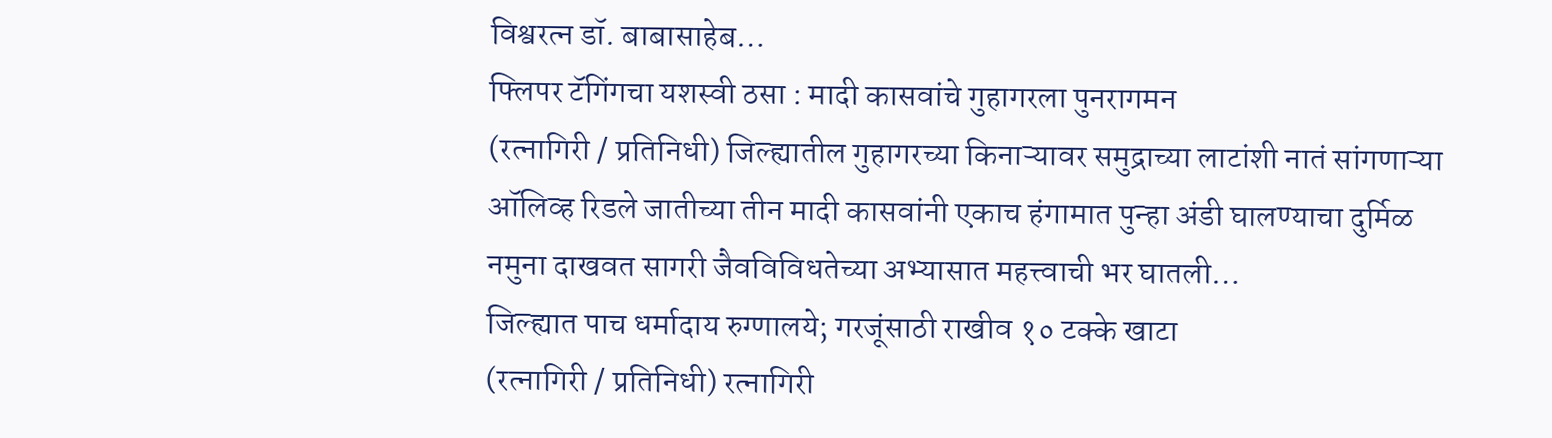विश्वरत्न डॉ. बाबासाहेब…
फ्लिपर टॅगिंगचा यशस्वी ठसा : मादी कासवांचे गुहागरला पुनरागमन
(रत्नागिरी / प्रतिनिधी) जिल्ह्यातील गुहागरच्या किनाऱ्यावर समुद्राच्या लाटांशी नातं सांगणाऱ्या ऑलिव्ह रिडले जातीच्या तीन मादी कासवांनी एकाच हंगामात पुन्हा अंडी घालण्याचा दुर्मिळ नमुना दाखवत सागरी जैवविविधतेच्या अभ्यासात महत्त्वाची भर घातली…
जिल्ह्यात पाच धर्मादाय रुग्णालये; गरजूंसाठी राखीव १० टक्के खाटा
(रत्नागिरी / प्रतिनिधी) रत्नागिरी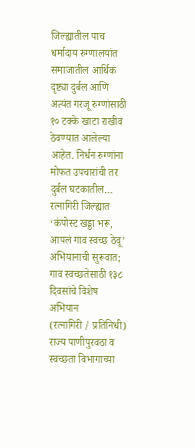जिल्ह्यातील पाच धर्मादाय रुग्णालयांत समाजातील आर्थिक दृष्ट्या दुर्बल आणि अत्यंत गरजू रुग्णांसाठी १० टक्के खाटा राखीव ठेवण्यात आलेल्या आहेत. निर्धन रुग्णांना मोफत उपचारांची तर दुर्बल घटकातील…
रत्नागिरी जिल्ह्यात ‘कंपोस्ट खड्डा भरू, आपलं गाव स्वच्छ ठेवू’ अभियानाची सुरूवात; गाव स्वच्छतेसाठी १३८ दिवसांचे विशेष अभियान
(रत्नागिरी / प्रतिनिधी) राज्य पाणीपुरवठा व स्वच्छता विभागाच्या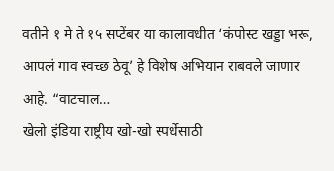वतीने १ मे ते १५ सप्टेंबर या कालावधीत ‘कंपोस्ट खड्डा भरू, आपलं गाव स्वच्छ ठेवू’ हे विशेष अभियान राबवले जाणार आहे. “वाटचाल…
खेलो इंडिया राष्ट्रीय खो-खो स्पर्धेसाठी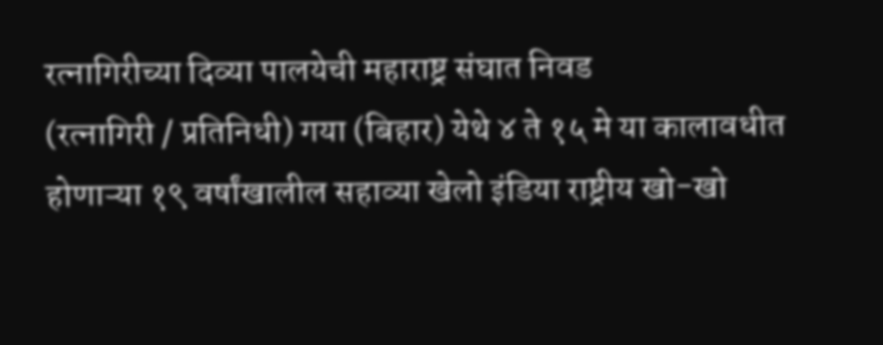रत्नागिरीच्या दिव्या पालयेची महाराष्ट्र संघात निवड
(रत्नागिरी / प्रतिनिधी) गया (बिहार) येथे ४ ते १५ मे या कालावधीत होणाऱ्या १९ वर्षांखालील सहाव्या खेलो इंडिया राष्ट्रीय खो-खो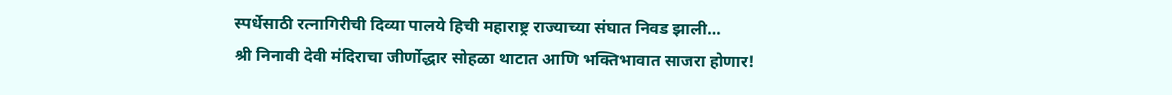स्पर्धेसाठी रत्नागिरीची दिव्या पालये हिची महाराष्ट्र राज्याच्या संघात निवड झाली…
श्री निनावी देवी मंदिराचा जीर्णोद्धार सोहळा थाटात आणि भक्तिभावात साजरा होणार!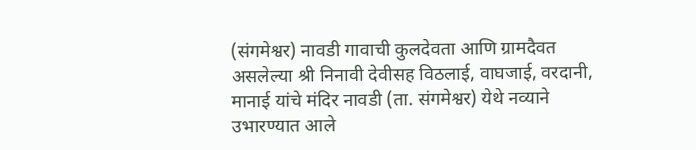(संगमेश्वर) नावडी गावाची कुलदेवता आणि ग्रामदैवत असलेल्या श्री निनावी देवीसह विठलाई, वाघजाई, वरदानी, मानाई यांचे मंदिर नावडी (ता. संगमेश्वर) येथे नव्याने उभारण्यात आले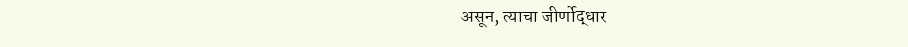असून, त्याचा जीर्णोद्धार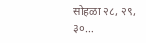सोहळा २८, २९, ३०…